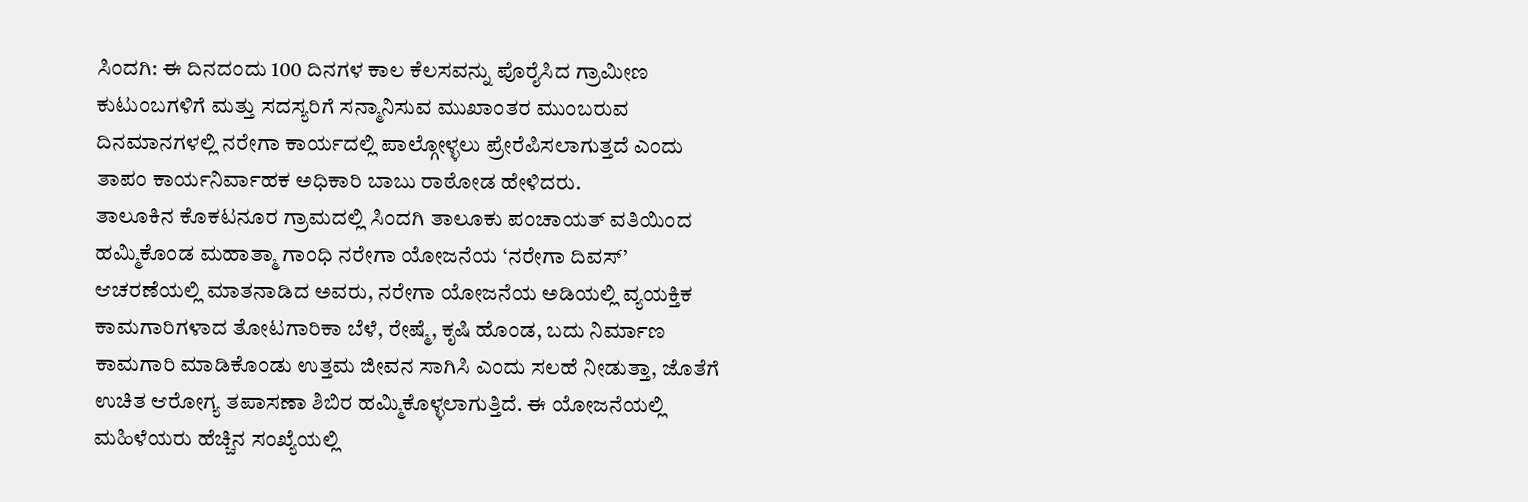ಸಿಂದಗಿ: ಈ ದಿನದಂದು 100 ದಿನಗಳ ಕಾಲ ಕೆಲಸವನ್ನು ಪೊರೈಸಿದ ಗ್ರಾಮೀಣ ಕುಟುಂಬಗಳಿಗೆ ಮತ್ತು ಸದಸ್ಯರಿಗೆ ಸನ್ಮಾನಿಸುವ ಮುಖಾಂತರ ಮುಂಬರುವ ದಿನಮಾನಗಳಲ್ಲಿ ನರೇಗಾ ಕಾರ್ಯದಲ್ಲಿ ಪಾಲ್ಗೋಳ್ಳಲು ಪ್ರೇರೆಪಿಸಲಾಗುತ್ತದೆ ಎಂದು ತಾಪಂ ಕಾರ್ಯನಿರ್ವಾಹಕ ಅಧಿಕಾರಿ ಬಾಬು ರಾಠೋಡ ಹೇಳಿದರು.
ತಾಲೂಕಿನ ಕೊಕಟನೂರ ಗ್ರಾಮದಲ್ಲಿ ಸಿಂದಗಿ ತಾಲೂಕು ಪಂಚಾಯತ್ ವತಿಯಿಂದ ಹಮ್ಮಿಕೊಂಡ ಮಹಾತ್ಮಾ ಗಾಂಧಿ ನರೇಗಾ ಯೋಜನೆಯ ‘ನರೇಗಾ ದಿವಸ್’ ಆಚರಣೆಯಲ್ಲಿ ಮಾತನಾಡಿದ ಅವರು, ನರೇಗಾ ಯೋಜನೆಯ ಅಡಿಯಲ್ಲಿ ವ್ಯಯಕ್ತಿಕ ಕಾಮಗಾರಿಗಳಾದ ತೋಟಗಾರಿಕಾ ಬೆಳೆ, ರೇಷ್ಮೆ, ಕೃಷಿ ಹೊಂಡ, ಬದು ನಿರ್ಮಾಣ ಕಾಮಗಾರಿ ಮಾಡಿಕೊಂಡು ಉತ್ತಮ ಜೀವನ ಸಾಗಿಸಿ ಎಂದು ಸಲಹೆ ನೀಡುತ್ತಾ, ಜೊತೆಗೆ ಉಚಿತ ಆರೋಗ್ಯ ತಪಾಸಣಾ ಶಿಬಿರ ಹಮ್ಮಿಕೊಳ್ಳಲಾಗುತ್ತಿದೆ. ಈ ಯೋಜನೆಯಲ್ಲಿ ಮಹಿಳೆಯರು ಹೆಚ್ಚಿನ ಸಂಖ್ಯೆಯಲ್ಲಿ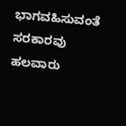ಭಾಗವಹಿಸುವಂತೆ ಸರಕಾರವು ಹಲವಾರು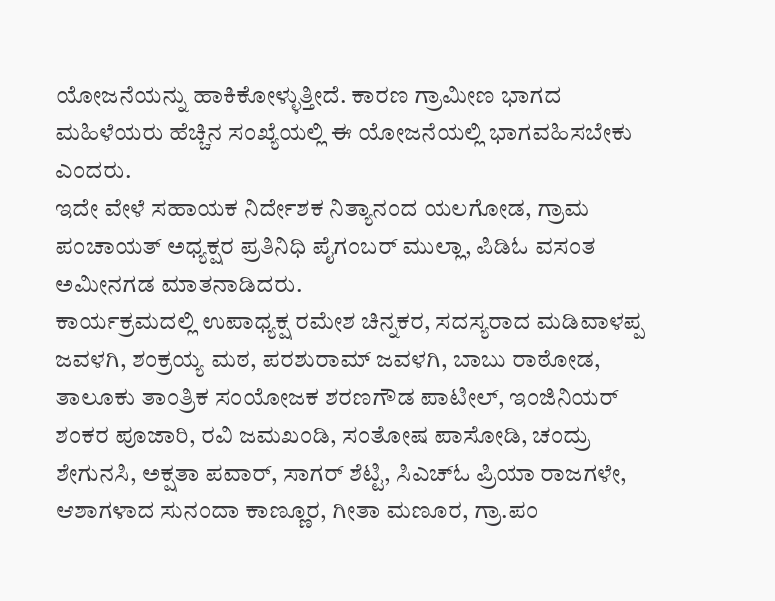ಯೋಜನೆಯನ್ನು ಹಾಕಿಕೋಳ್ಳುತ್ತೀದೆ. ಕಾರಣ ಗ್ರಾಮೀಣ ಭಾಗದ ಮಹಿಳೆಯರು ಹೆಚ್ಚಿನ ಸಂಖ್ಯೆಯಲ್ಲಿ ಈ ಯೋಜನೆಯಲ್ಲಿ ಭಾಗವಹಿಸಬೇಕು ಎಂದರು.
ಇದೇ ವೇಳೆ ಸಹಾಯಕ ನಿರ್ದೇಶಕ ನಿತ್ಯಾನಂದ ಯಲಗೋಡ, ಗ್ರಾಮ ಪಂಚಾಯತ್ ಅಧ್ಯಕ್ಷರ ಪ್ರತಿನಿಧಿ ಪೈಗಂಬರ್ ಮುಲ್ಲಾ, ಪಿಡಿಓ ವಸಂತ ಅಮೀನಗಡ ಮಾತನಾಡಿದರು.
ಕಾರ್ಯಕ್ರಮದಲ್ಲಿ ಉಪಾಧ್ಯಕ್ಷ ರಮೇಶ ಚಿನ್ನಕರ, ಸದಸ್ಯರಾದ ಮಡಿವಾಳಪ್ಪ ಜವಳಗಿ, ಶಂಕ್ರಯ್ಯ ಮಠ, ಪರಶುರಾಮ್ ಜವಳಗಿ, ಬಾಬು ರಾಠೋಡ, ತಾಲೂಕು ತಾಂತ್ರಿಕ ಸಂಯೋಜಕ ಶರಣಗೌಡ ಪಾಟೀಲ್, ಇಂಜಿನಿಯರ್ ಶಂಕರ ಪೂಜಾರಿ, ರವಿ ಜಮಖಂಡಿ, ಸಂತೋಷ ಪಾಸೋಡಿ, ಚಂದ್ರು ಶೇಗುನಸಿ, ಅಕ್ಷತಾ ಪವಾರ್, ಸಾಗರ್ ಶೆಟ್ಟಿ, ಸಿಎಚ್ಓ ಪ್ರಿಯಾ ರಾಜಗಳೇ, ಆಶಾಗಳಾದ ಸುನಂದಾ ಕಾಣ್ಣೂರ, ಗೀತಾ ಮಣೂರ, ಗ್ರಾ.ಪಂ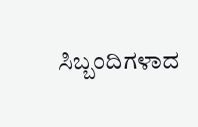ಸಿಬ್ಬಂದಿಗಳಾದ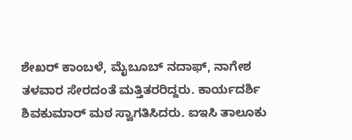ಶೇಖರ್ ಕಾಂಬಳೆ, ಮೈಬೂಬ್ ನದಾಫ್, ನಾಗೇಶ ತಳವಾರ ಸೇರದಂತೆ ಮತ್ತಿತರರಿದ್ದರು. ಕಾರ್ಯದರ್ಶಿ ಶಿವಕುಮಾರ್ ಮಠ ಸ್ವಾಗತಿಸಿದರು. ಐಇಸಿ ತಾಲೂಕು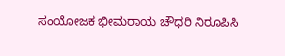ಸಂಯೋಜಕ ಭೀಮರಾಯ ಚೌಧರಿ ನಿರೂಪಿಸಿ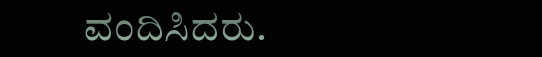ವಂದಿಸಿದರು.